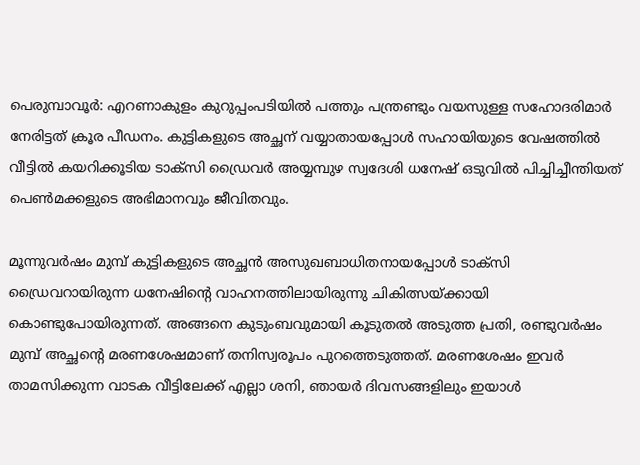പെരുമ്പാവൂര്‍: എറണാകുളം കുറുപ്പംപടിയില്‍ പത്തും പന്ത്രണ്ടും വയസുള്ള സഹോദരിമാര്‍ നേരിട്ടത് ക്രൂര പീഡനം. കുട്ടികളുടെ അച്ഛന് വയ്യാതായപ്പോള്‍ സഹായിയുടെ വേഷത്തില്‍ വീട്ടില്‍ കയറിക്കൂടിയ ടാക്സി ഡ്രൈവര്‍ അയ്യമ്പുഴ സ്വദേശി ധനേഷ് ഒടുവില്‍ പിച്ചിച്ചീന്തിയത് പെണ്‍മക്കളുടെ അഭിമാനവും ജീവിതവും.

മൂന്നുവര്‍ഷം മുമ്പ് കുട്ടികളുടെ അച്ഛന്‍ അസുഖബാധിതനായപ്പോള്‍ ടാക്സി ഡ്രൈവറായിരുന്ന ധനേഷിന്റെ വാഹനത്തിലായിരുന്നു ചികിത്സയ്ക്കായി കൊണ്ടുപോയിരുന്നത്. അങ്ങനെ കുടുംബവുമായി കൂടുതല്‍ അടുത്ത പ്രതി, രണ്ടുവര്‍ഷം മുമ്പ് അച്ഛന്റെ മരണശേഷമാണ് തനിസ്വരൂപം പുറത്തെടുത്തത്. മരണശേഷം ഇവര്‍ താമസിക്കുന്ന വാടക വീട്ടിലേക്ക് എല്ലാ ശനി, ഞായര്‍ ദിവസങ്ങളിലും ഇയാള്‍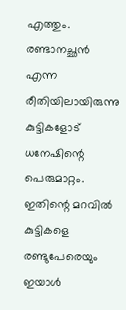എത്തും. രണ്ടാനച്ഛന്‍ എന്ന രീതിയിലായിരുന്നു കുട്ടികളോട് ധനേഷിന്റെ പെരുമാറ്റം. ഇതിന്റെ മറവില്‍ കുട്ടികളെ രണ്ടുപേരെയും ഇയാള്‍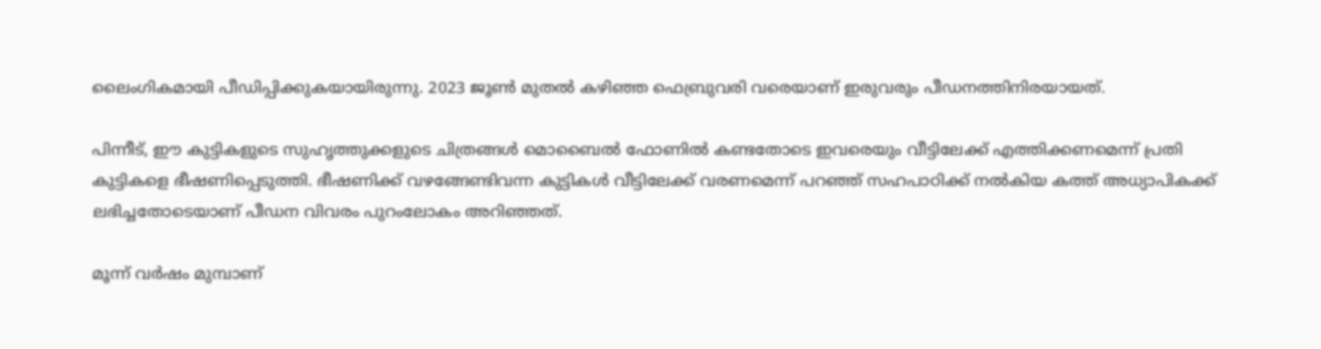ലൈംഗികമായി പീഡിപ്പിക്കുകയായിരുന്നു. 2023 ജൂണ്‍ മുതല്‍ കഴിഞ്ഞ ഫെബ്രുവരി വരെയാണ് ഇരുവരും പീഡനത്തിനിരയായത്.

പിന്നീട്, ഈ കുട്ടികളുടെ സുഹൃത്തുക്കളുടെ ചിത്രങ്ങള്‍ മൊബൈല്‍ ഫോണില്‍ കണ്ടതോടെ ഇവരെയും വീട്ടിലേക്ക് എത്തിക്കണമെന്ന് പ്രതി കുട്ടികളെ ഭീഷണിപ്പെടുത്തി. ഭീഷണിക്ക് വഴങ്ങേണ്ടിവന്ന കുട്ടികള്‍ വീട്ടിലേക്ക് വരണമെന്ന് പറഞ്ഞ് സഹപാഠിക്ക് നല്‍കിയ കത്ത് അധ്യാപികക്ക് ലഭിച്ചതോടെയാണ് പീഡന വിവരം പുറംലോകം അറിഞ്ഞത്.

മൂന്ന് വര്‍ഷം മുമ്പാണ്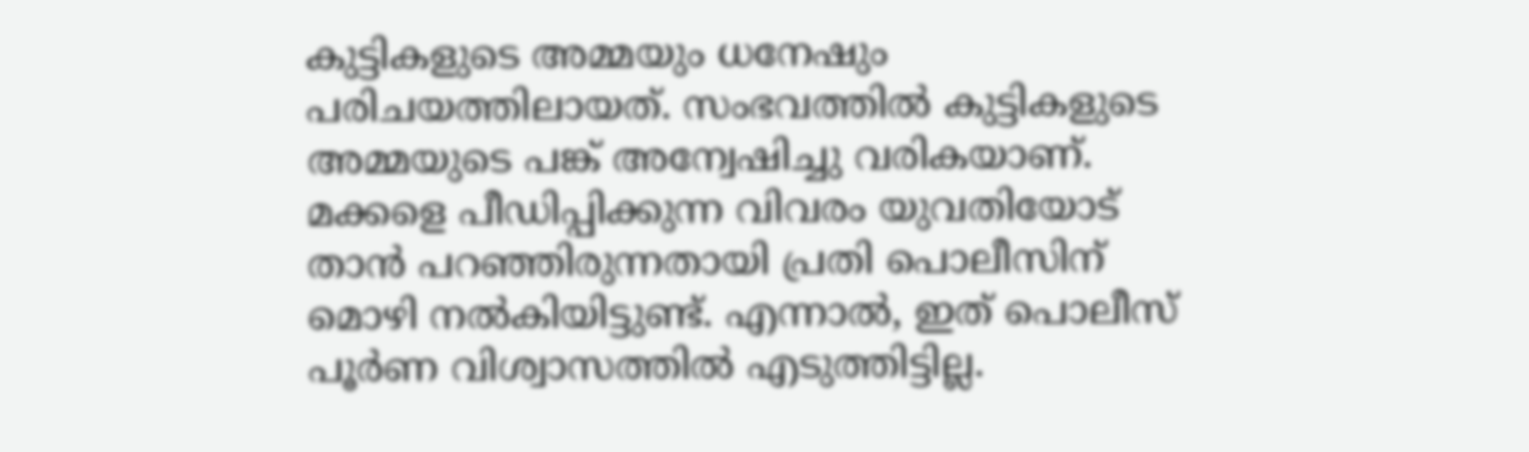കുട്ടികളുടെ അമ്മയും ധനേഷും പരിചയത്തിലായത്. സംഭവത്തില്‍ കുട്ടികളുടെ അമ്മയുടെ പങ്ക് അന്വേഷിച്ചു വരികയാണ്. മക്കളെ പീഡിപ്പിക്കുന്ന വിവരം യുവതിയോട് താന്‍ പറഞ്ഞിരുന്നതായി പ്രതി പൊലീസിന് മൊഴി നല്‍കിയിട്ടുണ്ട്. എന്നാല്‍, ഇത് പൊലീസ് പൂര്‍ണ വിശ്വാസത്തില്‍ എടുത്തിട്ടില്ല.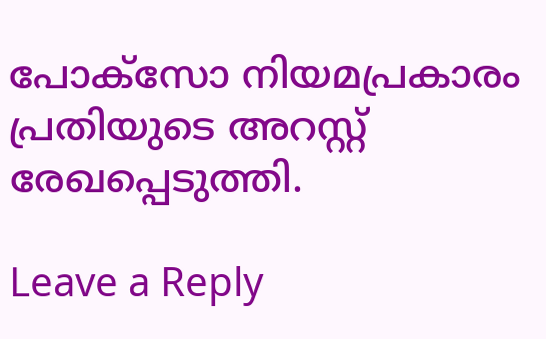പോക്സോ നിയമപ്രകാരം പ്രതിയുടെ അറസ്റ്റ് രേഖപ്പെടുത്തി.

Leave a Reply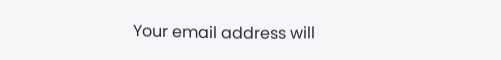Your email address will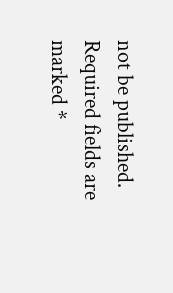not be published. Required fields are marked *